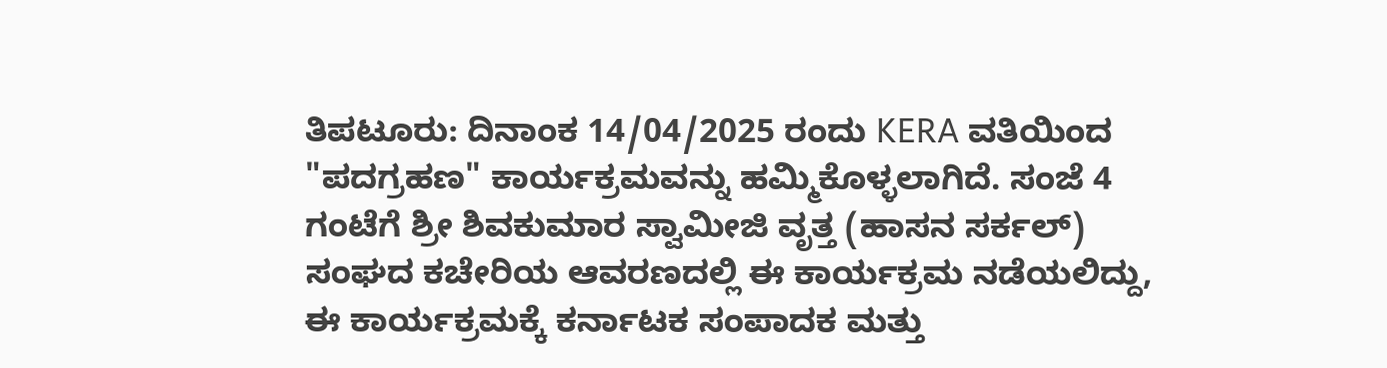ತಿಪಟೂರು: ದಿನಾಂಕ 14/04/2025 ರಂದು KERA ವತಿಯಿಂದ "ಪದಗ್ರಹಣ" ಕಾರ್ಯಕ್ರಮವನ್ನು ಹಮ್ಮಿಕೊಳ್ಳಲಾಗಿದೆ. ಸಂಜೆ 4 ಗಂಟೆಗೆ ಶ್ರೀ ಶಿವಕುಮಾರ ಸ್ವಾಮೀಜಿ ವೃತ್ತ (ಹಾಸನ ಸರ್ಕಲ್) ಸಂಘದ ಕಚೇರಿಯ ಆವರಣದಲ್ಲಿ ಈ ಕಾರ್ಯಕ್ರಮ ನಡೆಯಲಿದ್ದು,
ಈ ಕಾರ್ಯಕ್ರಮಕ್ಕೆ ಕರ್ನಾಟಕ ಸಂಪಾದಕ ಮತ್ತು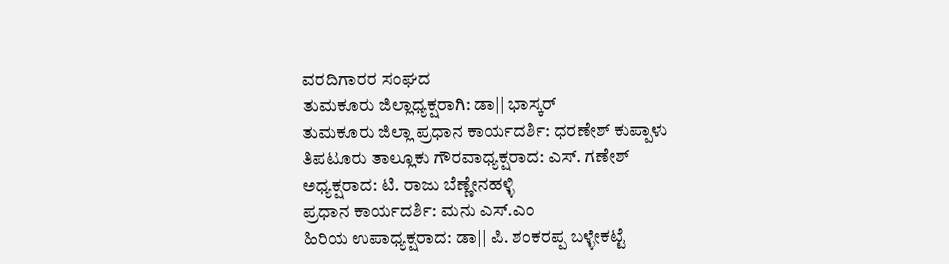ವರದಿಗಾರರ ಸಂಘದ
ತುಮಕೂರು ಜಿಲ್ಲಾಧ್ಯಕ್ಷರಾಗಿ: ಡಾ|| ಭಾಸ್ಕರ್
ತುಮಕೂರು ಜಿಲ್ಲಾ ಪ್ರಧಾನ ಕಾರ್ಯದರ್ಶಿ: ಧರಣೇಶ್ ಕುಪ್ಪಾಳು
ತಿಪಟೂರು ತಾಲ್ಲೂಕು ಗೌರವಾಧ್ಯಕ್ಷರಾದ: ಎಸ್. ಗಣೇಶ್
ಅಧ್ಯಕ್ಷರಾದ: ಟಿ. ರಾಜು ಬೆಣ್ಣೇನಹಳ್ಳಿ
ಪ್ರಧಾನ ಕಾರ್ಯದರ್ಶಿ: ಮನು ಎಸ್.ಎಂ
ಹಿರಿಯ ಉಪಾಧ್ಯಕ್ಷರಾದ: ಡಾ|| ಪಿ. ಶಂಕರಪ್ಪ ಬಳ್ಳೇಕಟ್ಟೆ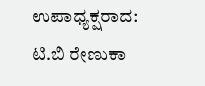ಉಪಾಧ್ಯಕ್ಷರಾದ: ಟಿ.ಬಿ ರೇಣುಕಾ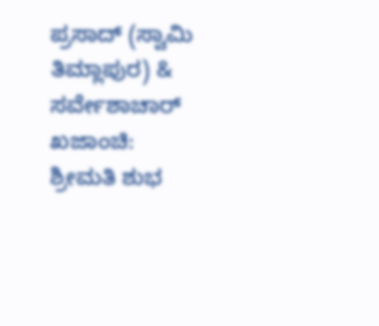ಪ್ರಸಾದ್ (ಸ್ವಾಮಿ ತಿಮ್ಲಾಪುರ) & ಸರ್ವೇಶಾಚಾರ್
ಖಜಾಂಚಿ: ಶ್ರೀಮತಿ ಶುಭ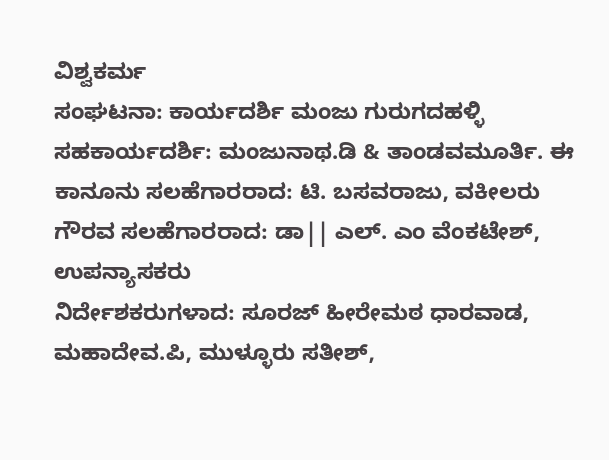ವಿಶ್ವಕರ್ಮ
ಸಂಘಟನಾ: ಕಾರ್ಯದರ್ಶಿ ಮಂಜು ಗುರುಗದಹಳ್ಳಿ
ಸಹಕಾರ್ಯದರ್ಶಿ: ಮಂಜುನಾಥ.ಡಿ & ತಾಂಡವಮೂರ್ತಿ. ಈ
ಕಾನೂನು ಸಲಹೆಗಾರರಾದ: ಟಿ. ಬಸವರಾಜು, ವಕೀಲರು
ಗೌರವ ಸಲಹೆಗಾರರಾದ: ಡಾ|| ಎಲ್. ಎಂ ವೆಂಕಟೇಶ್, ಉಪನ್ಯಾಸಕರು
ನಿರ್ದೇಶಕರುಗಳಾದ: ಸೂರಜ್ ಹೀರೇಮಠ ಧಾರವಾಡ, ಮಹಾದೇವ.ಪಿ, ಮುಳ್ಳೂರು ಸತೀಶ್,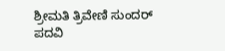ಶ್ರೀಮತಿ ತ್ರಿವೇಣಿ ಸುಂದರ್
ಪದವಿ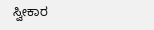ಸ್ವೀಕಾರ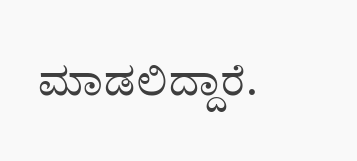ಮಾಡಲಿದ್ದಾರೆ.